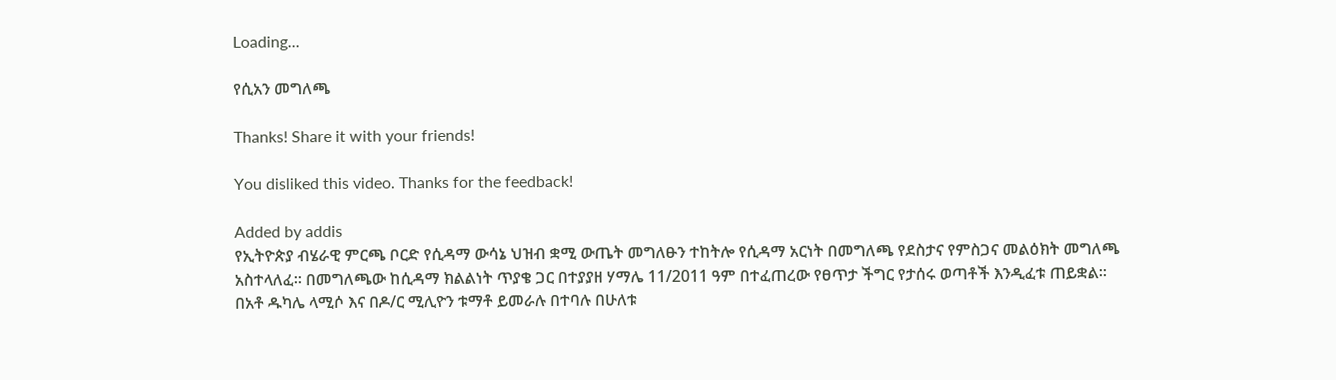Loading...

የሲአን መግለጫ

Thanks! Share it with your friends!

You disliked this video. Thanks for the feedback!

Added by addis
የኢትዮጵያ ብሄራዊ ምርጫ ቦርድ የሲዳማ ውሳኔ ህዝብ ቋሚ ውጤት መግለፁን ተከትሎ የሲዳማ አርነት በመግለጫ የደስታና የምስጋና መልዕክት መግለጫ አስተላለፈ። በመግለጫው ከሲዳማ ክልልነት ጥያቄ ጋር በተያያዘ ሃማሌ 11/2011 ዓም በተፈጠረው የፀጥታ ችግር የታሰሩ ወጣቶች እንዲፈቱ ጠይቋል። በአቶ ዱካሌ ላሚሶ እና በዶ/ር ሚሊዮን ቱማቶ ይመራሉ በተባሉ በሁለቱ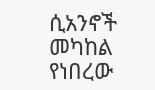ሲአንኖች መካከል የነበረው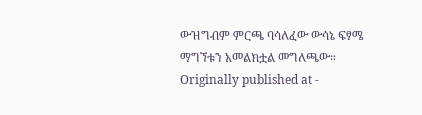ውዝግብም ምርጫ ባሳለፈው ውሳኔ ፍፃሜ ማግኘቱን አመልክቷል መግለጫው።
Originally published at -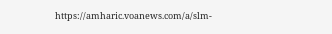https://amharic.voanews.com/a/slm-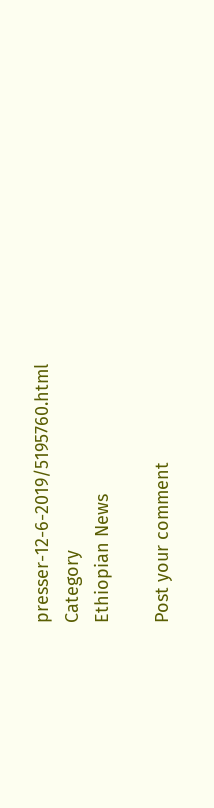presser-12-6-2019/5195760.html
Category
Ethiopian News

Post your comment